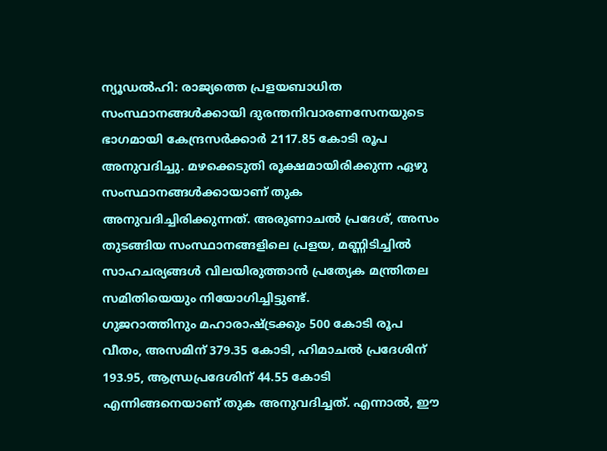ന്യൂഡൽഹി: രാജ്യത്തെ പ്രളയബാധിത സംസ്ഥാനങ്ങൾക്കായി ദുരന്തനിവാരണസേനയുടെ ഭാഗമായി കേന്ദ്രസർക്കാർ 2117.85 കോടി രൂപ അനുവദിച്ചു. മഴക്കെടുതി രൂക്ഷമായിരിക്കുന്ന ഏഴു സംസ്ഥാനങ്ങൾക്കായാണ് തുക അനുവദിച്ചിരിക്കുന്നത്. അരുണാചൽ പ്രദേശ്, അസം തുടങ്ങിയ സംസ്ഥാനങ്ങളിലെ പ്രളയ, മണ്ണിടിച്ചിൽ സാഹചര്യങ്ങൾ വിലയിരുത്താൻ പ്രത്യേക മന്ത്രിതല സമിതിയെയും നിയോഗിച്ചിട്ടുണ്ട്.
ഗുജറാത്തിനും മഹാരാഷ്ട്രക്കും 500 കോടി രൂപ വീതം, അസമിന് 379.35 കോടി, ഹിമാചൽ പ്രദേശിന് 193.95, ആന്ധ്രപ്രദേശിന് 44.55 കോടി എന്നിങ്ങനെയാണ് തുക അനുവദിച്ചത്. എന്നാൽ, ഈ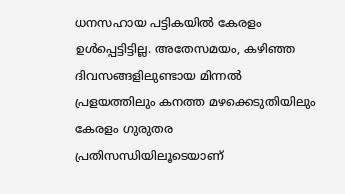ധനസഹായ പട്ടികയിൽ കേരളം ഉൾപ്പെട്ടിട്ടില്ല. അതേസമയം, കഴിഞ്ഞ ദിവസങ്ങളിലുണ്ടായ മിന്നൽ പ്രളയത്തിലും കനത്ത മഴക്കെടുതിയിലും കേരളം ഗുരുതര പ്രതിസന്ധിയിലൂടെയാണ്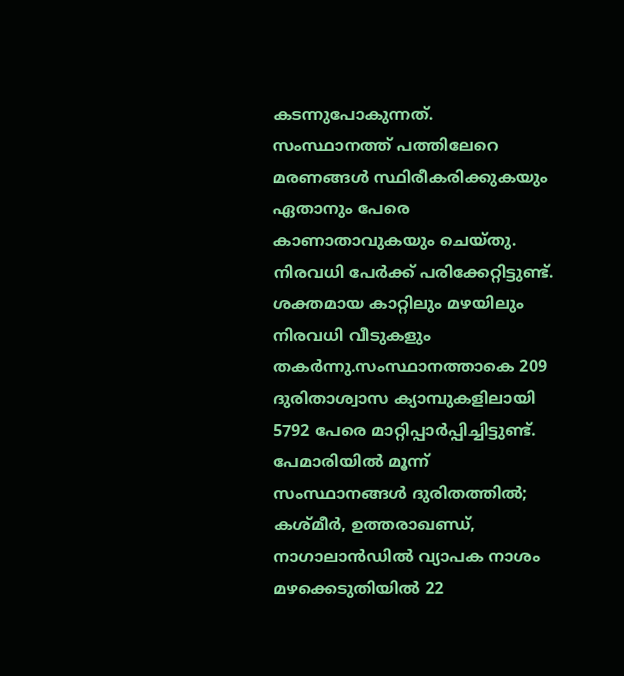കടന്നുപോകുന്നത്. സംസ്ഥാനത്ത് പത്തിലേറെ മരണങ്ങൾ സ്ഥിരീകരിക്കുകയും ഏതാനും പേരെ കാണാതാവുകയും ചെയ്തു. നിരവധി പേർക്ക് പരിക്കേറ്റിട്ടുണ്ട്. ശക്തമായ കാറ്റിലും മഴയിലും നിരവധി വീടുകളും തകർന്നു.സംസ്ഥാനത്താകെ 209 ദുരിതാശ്വാസ ക്യാമ്പുകളിലായി 5792 പേരെ മാറ്റിപ്പാർപ്പിച്ചിട്ടുണ്ട്.
പേമാരിയിൽ മൂന്ന് സംസ്ഥാനങ്ങൾ ദുരിതത്തിൽ; കശ്മീർ, ഉത്തരാഖണ്ഡ്, നാഗാലാൻഡിൽ വ്യാപക നാശം മഴക്കെടുതിയിൽ 22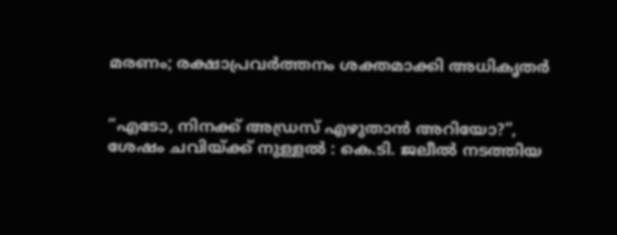മരണം; രക്ഷാപ്രവർത്തനം ശക്തമാക്കി അധികൃതർ


“എടോ, നിനക്ക് അഡ്രസ് എഴുതാൻ അറിയോ?”, ശേഷം ചവിയ്ക്ക് നുള്ളൽ : കെ.ടി. ജലീൽ നടത്തിയ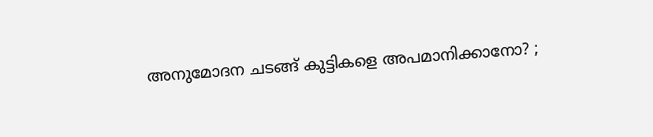അനുമോദന ചടങ്ങ് കുട്ടികളെ അപമാനിക്കാനോ? ;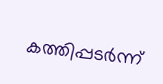കത്തിപ്പടർന്ന്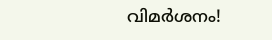വിമർശനം!